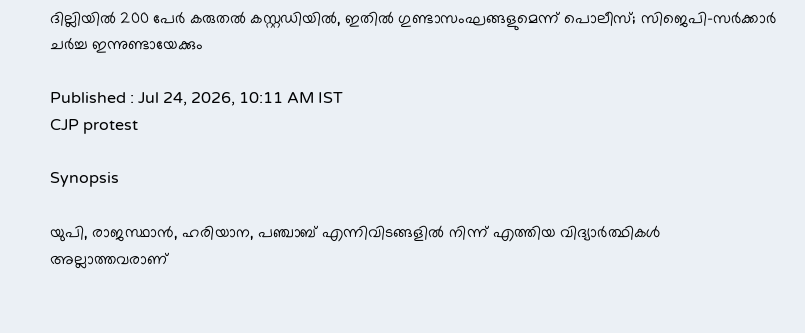ദില്ലിയിൽ 200 പേർ കരുതൽ കസ്റ്റഡിയിൽ, ഇതിൽ ഗുണ്ടാസംഘങ്ങളുമെന്ന് പൊലീസ്; സിജെപി-സർക്കാർ ചര്‍ച്ച ഇന്നുണ്ടായേക്കും

Published : Jul 24, 2026, 10:11 AM IST
CJP protest

Synopsis

യുപി, രാജസ്ഥാൻ, ഹരിയാന, പഞ്ചാബ് എന്നിവിടങ്ങളിൽ നിന്ന് എത്തിയ വിദ്യാർത്ഥികൾ അല്ലാത്തവരാണ്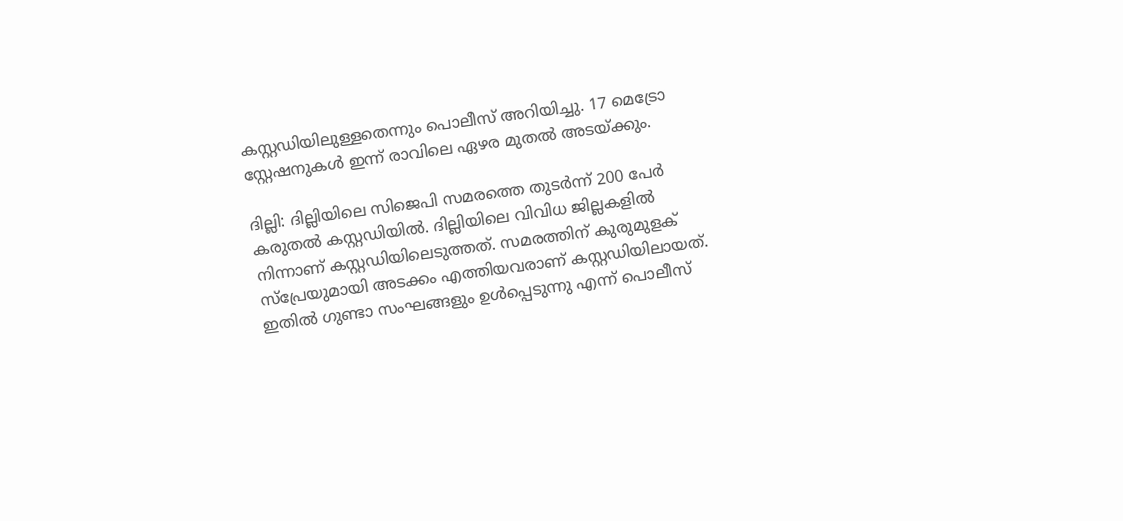കസ്റ്റഡിയിലുള്ളതെന്നും പൊലീസ് അറിയിച്ചു. 17 മെട്രോ സ്റ്റേഷനുകൾ ഇന്ന് രാവിലെ ഏഴര മുതൽ അടയ്ക്കും.

ദില്ലി: ദില്ലിയിലെ സിജെപി സമരത്തെ തുടർന്ന് 200 പേർ കരുതൽ കസ്റ്റഡിയിൽ. ദില്ലിയിലെ വിവിധ ജില്ലകളിൽ നിന്നാണ് കസ്റ്റഡിയിലെടുത്തത്. സമരത്തിന് കുരുമുളക് സ്പ്രേയുമായി അടക്കം എത്തിയവരാണ് കസ്റ്റഡിയിലായത്. ഇതിൽ ഗുണ്ടാ സംഘങ്ങളും ഉൾപ്പെടുന്നു എന്ന് പൊലീസ്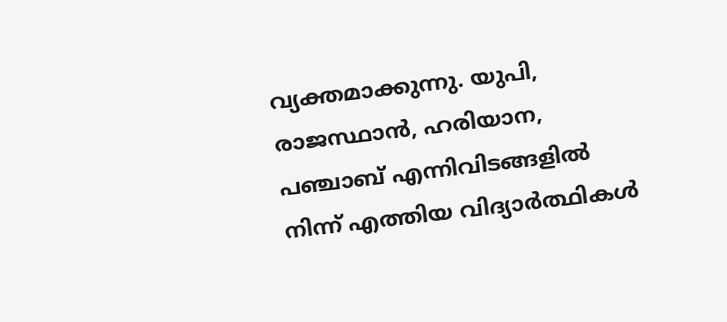വ്യക്തമാക്കുന്നു. യുപി, രാജസ്ഥാൻ, ഹരിയാന, പഞ്ചാബ് എന്നിവിടങ്ങളിൽ നിന്ന് എത്തിയ വിദ്യാർത്ഥികൾ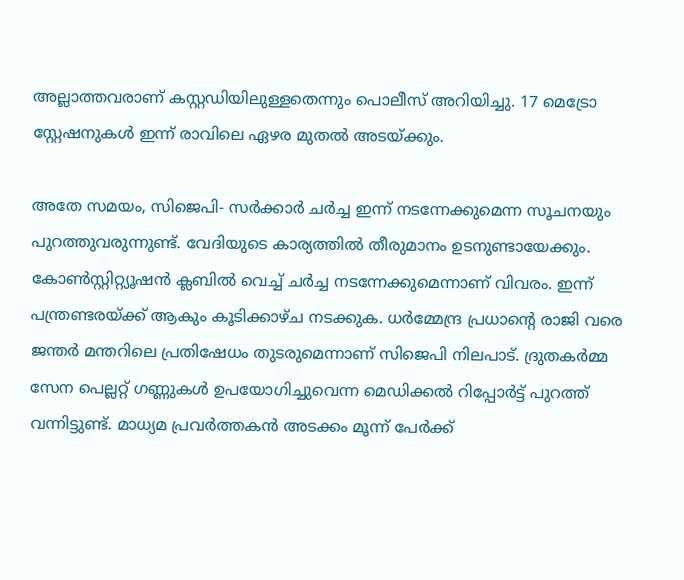അല്ലാത്തവരാണ് കസ്റ്റഡിയിലുള്ളതെന്നും പൊലീസ് അറിയിച്ചു. 17 മെട്രോ സ്റ്റേഷനുകൾ ഇന്ന് രാവിലെ ഏഴര മുതൽ അടയ്ക്കും.

അതേ സമയം, സിജെപി- സർക്കാർ ചർച്ച ഇന്ന് നടന്നേക്കുമെന്ന സൂചനയും പുറത്തുവരുന്നുണ്ട്. വേദിയുടെ കാര്യത്തിൽ തീരുമാനം ഉടനുണ്ടായേക്കും. കോൺസ്റ്റിറ്റ്യൂഷൻ ക്ലബിൽ വെച്ച് ചർച്ച നടന്നേക്കുമെന്നാണ് വിവരം. ഇന്ന് പന്ത്രണ്ടരയ്ക്ക് ആകും കൂടിക്കാഴ്ച നടക്കുക. ധർമ്മേന്ദ്ര പ്രധാന്റെ രാജി വരെ ജന്തർ മന്തറിലെ പ്രതിഷേധം തുടരുമെന്നാണ് സിജെപി നിലപാട്. ദ്രുതകർമ്മ സേന പെല്ലറ്റ് ഗണ്ണുകൾ ഉപയോഗിച്ചുവെന്ന മെഡിക്കൽ റിപ്പോർട്ട് പുറത്ത് വന്നിട്ടുണ്ട്. മാധ്യമ പ്രവർത്തകൻ അടക്കം മൂന്ന് പേർക്ക്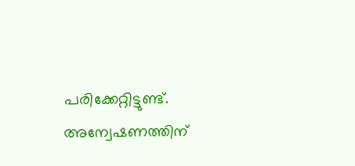പരിക്കേറ്റിട്ടുണ്ട്. അന്വേഷണത്തിന്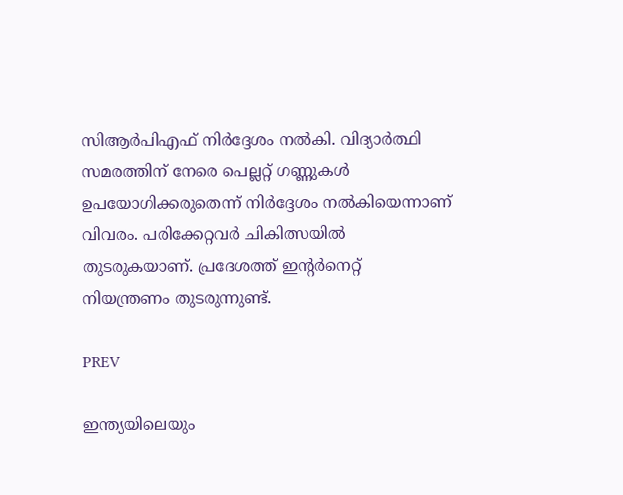സിആർപിഎഫ് നിർദ്ദേശം നൽകി. വിദ്യാർത്ഥി സമരത്തിന് നേരെ പെല്ലറ്റ് ഗണ്ണുകൾ ഉപയോഗിക്കരുതെന്ന് നിർദ്ദേശം നൽകിയെന്നാണ് വിവരം. പരിക്കേറ്റവർ ചികിത്സയിൽ തുടരുകയാണ്. പ്രദേശത്ത് ഇൻ്റർനെറ്റ് നിയന്ത്രണം തുടരുന്നുണ്ട്.

PREV

ഇന്ത്യയിലെയും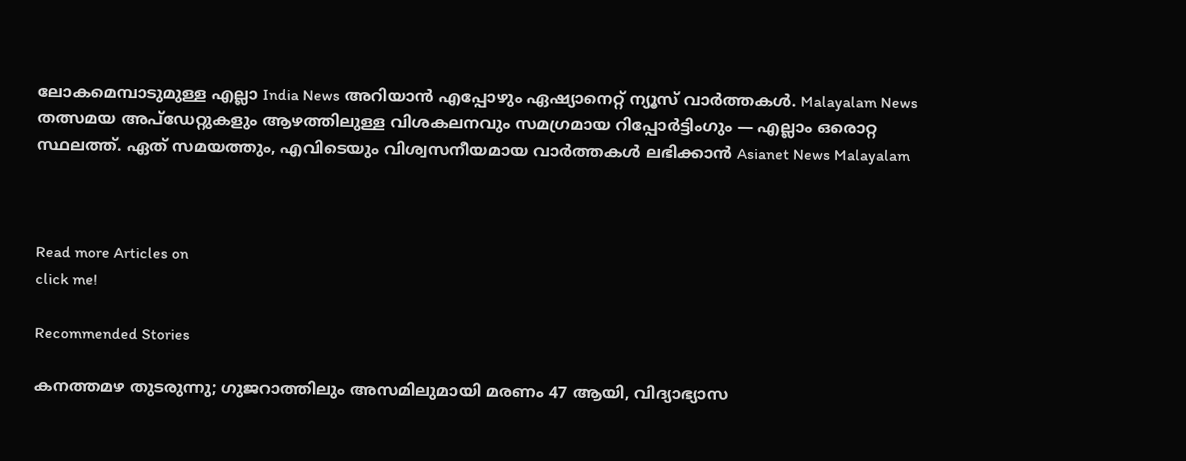ലോകമെമ്പാടുമുള്ള എല്ലാ India News അറിയാൻ എപ്പോഴും ഏഷ്യാനെറ്റ് ന്യൂസ് വാർത്തകൾ. Malayalam News   തത്സമയ അപ്‌ഡേറ്റുകളും ആഴത്തിലുള്ള വിശകലനവും സമഗ്രമായ റിപ്പോർട്ടിംഗും — എല്ലാം ഒരൊറ്റ സ്ഥലത്ത്. ഏത് സമയത്തും, എവിടെയും വിശ്വസനീയമായ വാർത്തകൾ ലഭിക്കാൻ Asianet News Malayalam



Read more Articles on
click me!

Recommended Stories

കനത്തമഴ തുടരുന്നു; ഗുജറാത്തിലും അസമിലുമായി മരണം 47 ആയി, വിദ്യാഭ്യാസ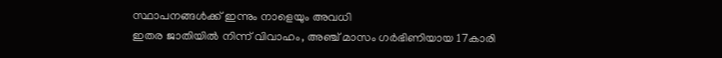സ്ഥാപനങ്ങൾക്ക് ഇന്നും നാളെയും അവധി
ഇതര ജാതിയിൽ നിന്ന് വിവാഹം, അഞ്ച് മാസം ഗർഭിണിയായ 17കാരി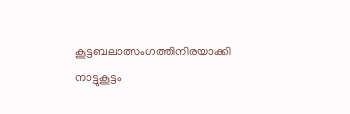കൂട്ടബലാത്സംഗത്തിനിരയാക്കി നാട്ടുകൂട്ടം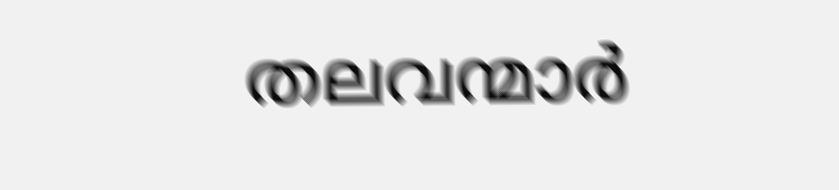തലവന്മാർ